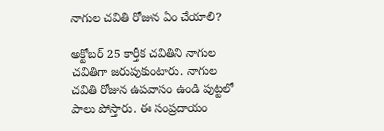నాగుల చవితి రోజున ఏం చేయాలి?

అక్టోబర్‌ 25 కార్తీక చవితిని నాగుల చవితిగా జరుపుకుంటారు. నాగుల చవితి రోజున ఉపవాసం ఉండి పుట్టలో పాలు పోస్తారు. ఈ సంప్రదాయం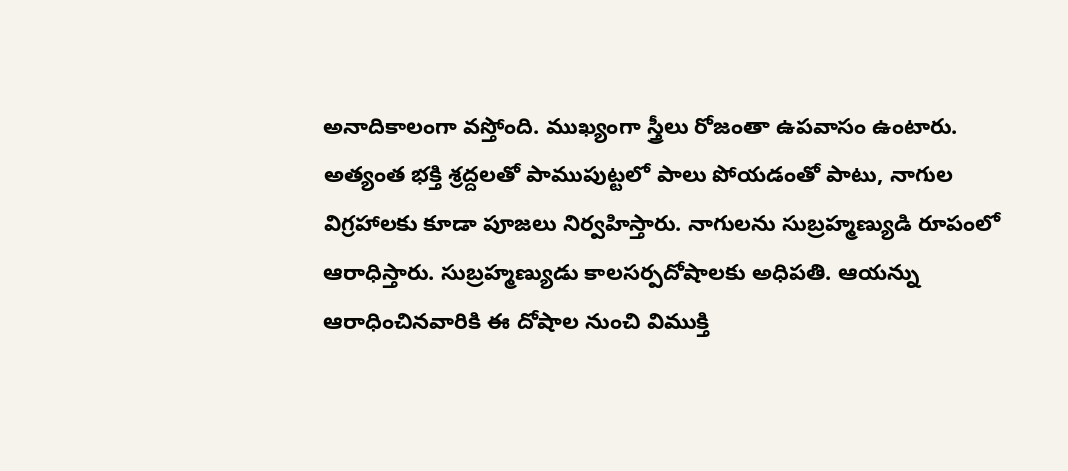అనాదికాలంగా వస్తోంది. ముఖ్యంగా స్త్రీలు రోజంతా ఉపవాసం ఉంటారు. అత్యంత భక్తి శ్రద్దలతో పాముపుట్టలో పాలు పోయడంతో పాటు, నాగుల విగ్రహాలకు కూడా పూజలు నిర్వహిస్తారు. నాగులను సుబ్రహ్మణ్యుడి రూపంలో ఆరాధిస్తారు. సుబ్రహ్మణ్యుడు కాలసర్పదోషాలకు అధిపతి. ఆయన్ను ఆరాధించినవారికి ఈ దోషాల నుంచి విముక్తి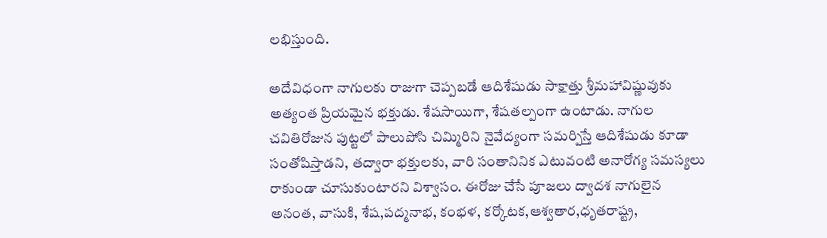లభిస్తుంది.

అదేవిధంగా నాగులకు రాజుగా చెప్పబడే ఆదిశేషుడు సాక్షాత్తు శ్రీమహావిష్ణువుకు అత్యంత ప్రియమైన భక్తుడు. శేషసాయిగా, శేషతల్పంగా ఉంటాడు. నాగుల చవితిరోజున పుట్టలో పాలుపోసి చిమ్మిరిని నైవేద్యంగా సమర్పిస్తే ఆదిశేషుడు కూడా సంతోషిస్తాడని, తద్వారా భక్తులకు, వారి సంతానినిక ఎటువంటి అనారోగ్య సమస్యలు రాకుండా చూసుకుంటారని విశ్వాసం. ఈరోజు చేసే పూజలు ద్వాదశ నాగులైన అనంత, వాసుకి, శేష,పద్మనాభ, కంభళ, కర్కోటక,ఆశ్వతార,ధృతరాష్ట్ర,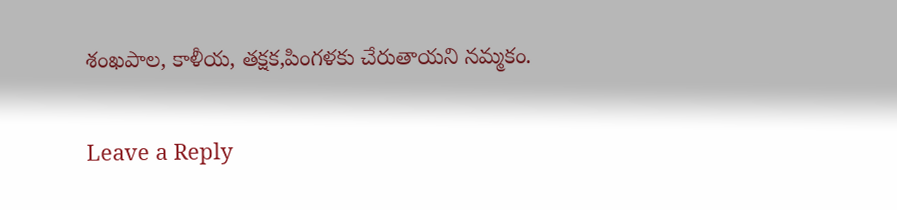శంఖపాల, కాళీయ, తక్షక,పింగళకు చేరుతాయని నమ్మకం.

Leave a Reply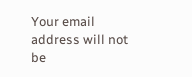Your email address will not be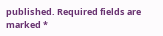published. Required fields are marked *